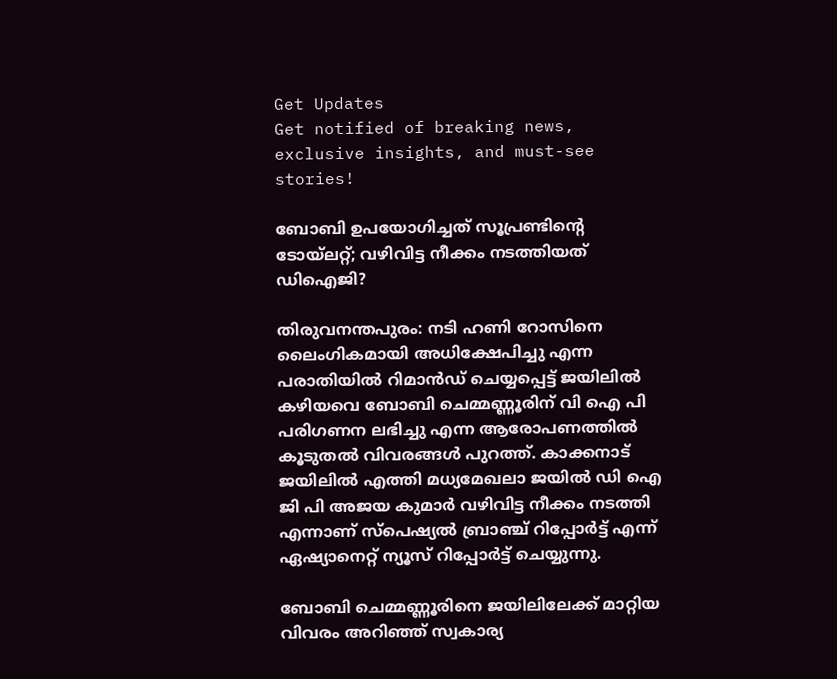Get Updates
Get notified of breaking news, exclusive insights, and must-see stories!

ബോബി ഉപയോഗിച്ചത് സൂപ്രണ്ടിന്റെ ടോയ്‌ലറ്റ്; വഴിവിട്ട നീക്കം നടത്തിയത് ഡിഐജി?

തിരുവനന്തപുരം: നടി ഹണി റോസിനെ ലൈംഗികമായി അധിക്ഷേപിച്ചു എന്ന പരാതിയില്‍ റിമാന്‍ഡ് ചെയ്യപ്പെട്ട് ജയിലില്‍ കഴിയവെ ബോബി ചെമ്മണ്ണൂരിന് വി ഐ പി പരിഗണന ലഭിച്ചു എന്ന ആരോപണത്തില്‍ കൂടുതല്‍ വിവരങ്ങള്‍ പുറത്ത്. കാക്കനാട് ജയിലില്‍ എത്തി മധ്യമേഖലാ ജയില്‍ ഡി ഐ ജി പി അജയ കുമാര്‍ വഴിവിട്ട നീക്കം നടത്തി എന്നാണ് സ്‌പെഷ്യല്‍ ബ്രാഞ്ച് റിപ്പോര്‍ട്ട് എന്ന് ഏഷ്യാനെറ്റ് ന്യൂസ് റിപ്പോര്‍ട്ട് ചെയ്യുന്നു.

ബോബി ചെമ്മണ്ണൂരിനെ ജയിലിലേക്ക് മാറ്റിയ വിവരം അറിഞ്ഞ് സ്വകാര്യ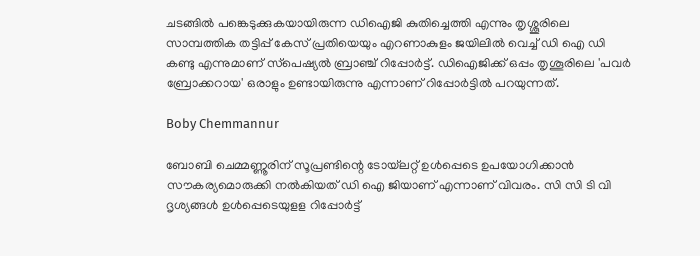ചടങ്ങില്‍ പങ്കെടുക്കുകയായിരുന്ന ഡിഐജി കുതിച്ചെത്തി എന്നും തൃശ്ശൂരിലെ സാമ്പത്തിക തട്ടിപ്പ് കേസ് പ്രതിയെയും എറണാകുളം ജയിലില്‍ വെച്ച് ഡി ഐ ഡി കണ്ടു എന്നുമാണ് സ്‌പെഷ്യല്‍ ബ്രാഞ്ച് റിപ്പോര്‍ട്ട്. ഡിഐജിക്ക് ഒപ്പം തൃശൂരിലെ 'പവര്‍ ബ്രോക്കറായ' ഒരാളും ഉണ്ടായിരുന്നു എന്നാണ് റിപ്പോര്‍ട്ടില്‍ പറയുന്നത്.

Boby Chemmannur

ബോബി ചെമ്മണ്ണൂരിന് സൂപ്രണ്ടിന്റെ ടോയ്‌ലറ്റ് ഉള്‍പ്പെടെ ഉപയോഗിക്കാന്‍ സൗകര്യമൊരുക്കി നല്‍കിയത് ഡി ഐ ജിയാണ് എന്നാണ് വിവരം. സി സി ടി വി ദൃശ്യങ്ങള്‍ ഉള്‍പ്പെടെയുളള റിപ്പോര്‍ട്ട്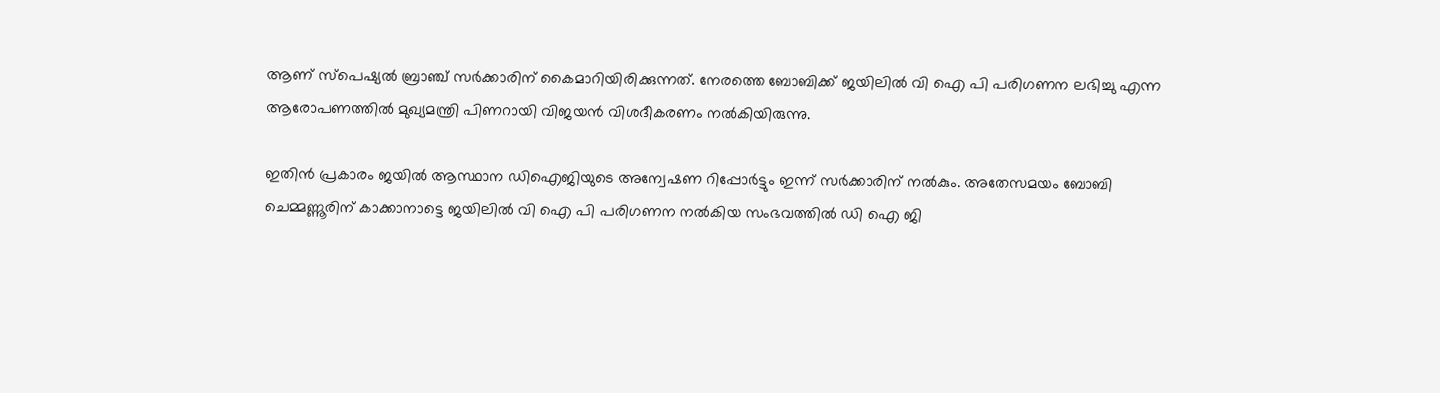ആണ് സ്‌പെഷ്യല്‍ ബ്രാഞ്ച് സര്‍ക്കാരിന് കൈമാറിയിരിക്കുന്നത്. നേരത്തെ ബോബിക്ക് ജയിലില്‍ വി ഐ പി പരിഗണന ലഭിച്ചു എന്ന ആരോപണത്തില്‍ മുഖ്യമന്ത്രി പിണറായി വിജയന്‍ വിശദീകരണം നല്‍കിയിരുന്നു.

ഇതിന്‍ പ്രകാരം ജയില്‍ ആസ്ഥാന ഡിഐജിയുടെ അന്വേഷണ റിപ്പോര്‍ട്ടും ഇന്ന് സര്‍ക്കാരിന് നല്‍കും. അതേസമയം ബോബി ചെമ്മണ്ണൂരിന് കാക്കാനാട്ടെ ജയിലില്‍ വി ഐ പി പരിഗണന നല്‍കിയ സംഭവത്തില്‍ ഡി ഐ ജി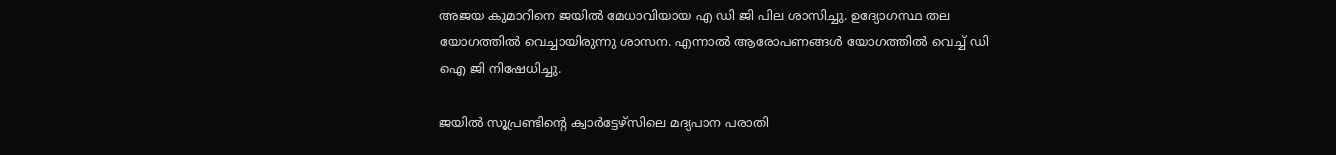അജയ കുമാറിനെ ജയില്‍ മേധാവിയായ എ ഡി ജി പില ശാസിച്ചു. ഉദ്യോഗസ്ഥ തല യോഗത്തില്‍ വെച്ചായിരുന്നു ശാസന. എന്നാല്‍ ആരോപണങ്ങള്‍ യോഗത്തില്‍ വെച്ച് ഡി ഐ ജി നിഷേധിച്ചു.

ജയില്‍ സൂപ്രണ്ടിന്റെ ക്വാര്‍ട്ടേഴ്‌സിലെ മദ്യപാന പരാതി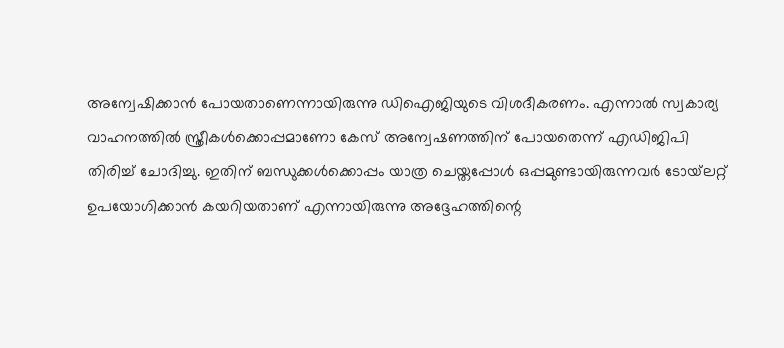അന്വേഷിക്കാന്‍ പോയതാണെന്നായിരുന്നു ഡിഐജിയുടെ വിശദീകരണം. എന്നാല്‍ സ്വകാര്യ വാഹനത്തില്‍ സ്ത്രീകള്‍ക്കൊപ്പമാണോ കേസ് അന്വേഷണത്തിന് പോയതെന്ന് എഡിജിപി തിരിച്ച് ചോദിച്ചു. ഇതിന് ബന്ധുക്കള്‍ക്കൊപ്പം യാത്ര ചെയ്തപ്പോള്‍ ഒപ്പമുണ്ടായിരുന്നവര്‍ ടോയ്‌ലറ്റ് ഉപയോഗിക്കാന്‍ കയറിയതാണ് എന്നായിരുന്നു അദ്ദേഹത്തിന്റെ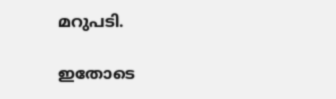മറുപടി.

ഇതോടെ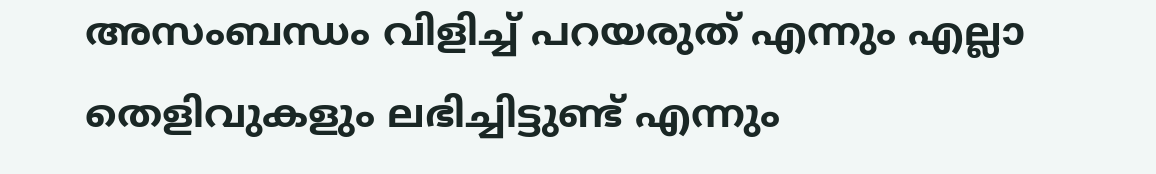അസംബന്ധം വിളിച്ച് പറയരുത് എന്നും എല്ലാ തെളിവുകളും ലഭിച്ചിട്ടുണ്ട് എന്നും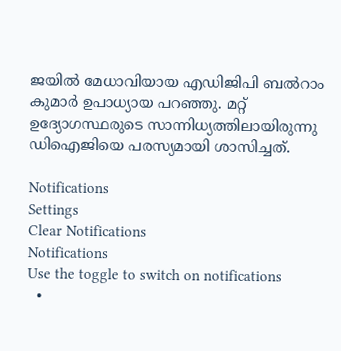ജയില്‍ മേധാവിയായ എഡിജിപി ബല്‍റാം കുമാര്‍ ഉപാധ്യായ പറഞ്ഞു. മറ്റ് ഉദ്യോഗസ്ഥരുടെ സാന്നിധ്യത്തിലായിരുന്നു ഡിഐജിയെ പരസ്യമായി ശാസിച്ചത്.

Notifications
Settings
Clear Notifications
Notifications
Use the toggle to switch on notifications
  •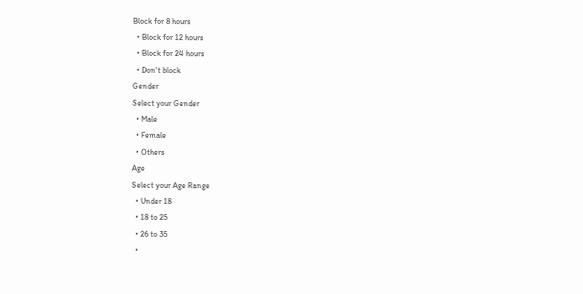Block for 8 hours
  • Block for 12 hours
  • Block for 24 hours
  • Don't block
Gender
Select your Gender
  • Male
  • Female
  • Others
Age
Select your Age Range
  • Under 18
  • 18 to 25
  • 26 to 35
  •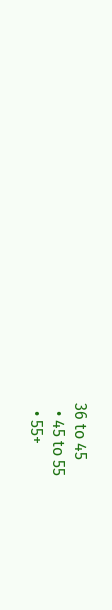36 to 45
  • 45 to 55
  • 55+